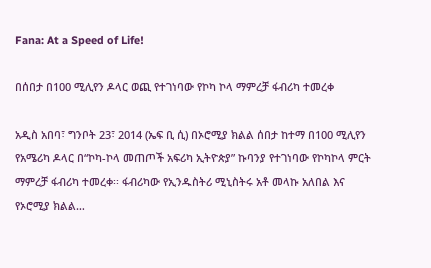Fana: At a Speed of Life!

በሰበታ በ100 ሚሊየን ዶላር ወጪ የተገነባው የኮካ ኮላ ማምረቻ ፋብሪካ ተመረቀ

አዲስ አበባ፣ ግንቦት 23፣ 2014 (ኤፍ ቢ ሲ) በኦሮሚያ ክልል ሰበታ ከተማ በ100 ሚሊየን የአሜሪካ ዶላር በ“ኮካ-ኮላ መጠጦች አፍሪካ ኢትዮጵያ” ኩባንያ የተገነባው የኮካኮላ ምርት ማምረቻ ፋብሪካ ተመረቀ፡፡ ፋብሪካው የኢንዱስትሪ ሚኒስትሩ አቶ መላኩ አለበል እና የኦሮሚያ ክልል…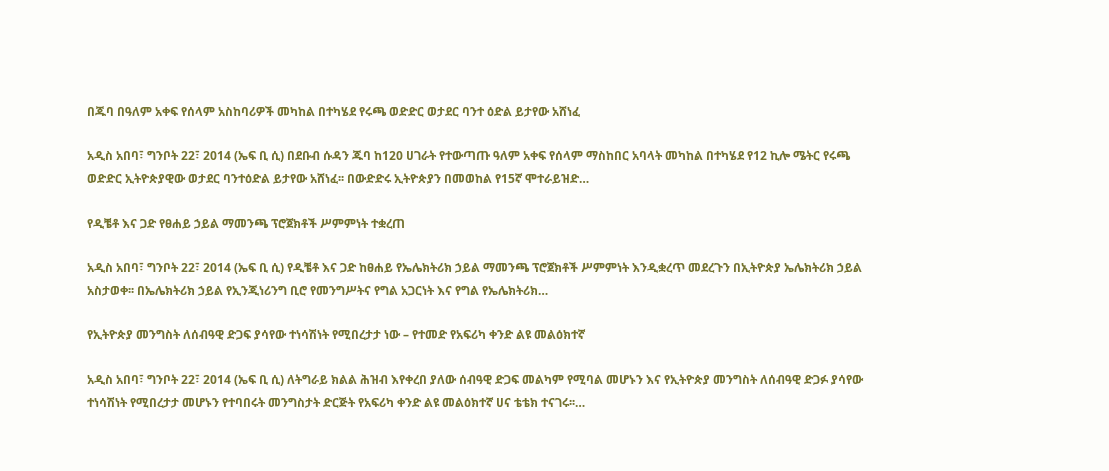በጁባ በዓለም አቀፍ የሰላም አስከባሪዎች መካከል በተካሄደ የሩጫ ወድድር ወታደር ባንተ ዕድል ይታየው አሸነፈ

አዲስ አበባ፣ ግንቦት 22፣ 2014 (ኤፍ ቢ ሲ) በደቡብ ሱዳን ጁባ ከ120 ሀገራት የተውጣጡ ዓለም አቀፍ የሰላም ማስከበር አባላት መካከል በተካሄደ የ12 ኪሎ ሜትር የሩጫ ወድድር ኢትዮጵያዊው ወታደር ባንተዕድል ይታየው አሸነፈ፡፡ በውድድሩ ኢትዮጵያን በመወከል የ15ኛ ሞተራይዝድ…

የዲቼቶ እና ጋድ የፀሐይ ኃይል ማመንጫ ፕሮጀክቶች ሥምምነት ተቋረጠ

አዲስ አበባ፣ ግንቦት 22፣ 2014 (ኤፍ ቢ ሲ) የዲቼቶ እና ጋድ ከፀሐይ የኤሌክትሪክ ኃይል ማመንጫ ፕሮጀክቶች ሥምምነት እንዲቋረጥ መደረጉን በኢትዮጵያ ኤሌክትሪክ ኃይል አስታወቀ፡፡ በኤሌክትሪክ ኃይል የኢንጂነሪንግ ቢሮ የመንግሥትና የግል አጋርነት እና የግል የኤሌክትሪክ…

የኢትዮጵያ መንግስት ለሰብዓዊ ድጋፍ ያሳየው ተነሳሽነት የሚበረታታ ነው – የተመድ የአፍሪካ ቀንድ ልዩ መልዕክተኛ

አዲስ አበባ፣ ግንቦት 22፣ 2014 (ኤፍ ቢ ሲ) ለትግራይ ክልል ሕዝብ እየቀረበ ያለው ሰብዓዊ ድጋፍ መልካም የሚባል መሆኑን እና የኢትዮጵያ መንግስት ለሰብዓዊ ድጋፉ ያሳየው ተነሳሽነት የሚበረታታ መሆኑን የተባበሩት መንግስታት ድርጅት የአፍሪካ ቀንድ ልዩ መልዕክተኛ ሀና ቴቴክ ተናገሩ፡፡…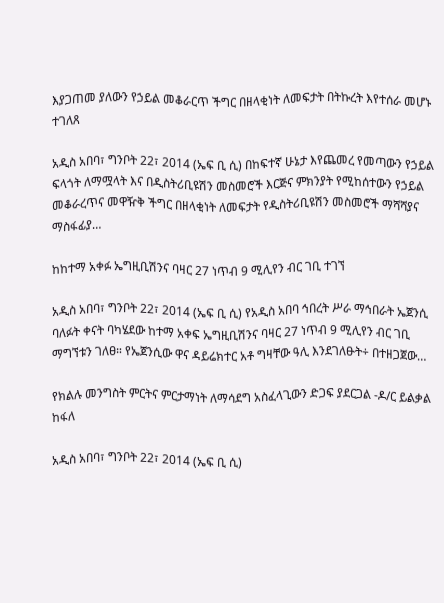እያጋጠመ ያለውን የኃይል መቆራርጥ ችግር በዘላቂነት ለመፍታት በትኩረት እየተሰራ መሆኑ ተገለጸ

አዲስ አበባ፣ ግንቦት 22፣ 2014 (ኤፍ ቢ ሲ) በከፍተኛ ሁኔታ እየጨመረ የመጣውን የኃይል ፍላጎት ለማሟላት እና በዲስትሪቢዩሽን መስመሮች እርጅና ምክንያት የሚከሰተውን የኃይል መቆራረጥና መዋዥቅ ችግር በዘላቂነት ለመፍታት የዲስትሪቢዩሽን መስመሮች ማሻሻያና ማስፋፊያ…

ከከተማ አቀፉ ኤግዚቢሽንና ባዛር 27 ነጥብ 9 ሚሊየን ብር ገቢ ተገኘ

አዲስ አበባ፣ ግንቦት 22፣ 2014 (ኤፍ ቢ ሲ) የአዲስ አበባ ኅበረት ሥራ ማኅበራት ኤጀንሲ ባለፉት ቀናት ባካሄደው ከተማ አቀፍ ኤግዚቢሽንና ባዛር 27 ነጥብ 9 ሚሊየን ብር ገቢ ማግኘቱን ገለፀ። የኤጀንሲው ዋና ዳይሬክተር አቶ ግዛቸው ዓሊ እንደገለፁት÷ በተዘጋጀው…

የክልሉ መንግስት ምርትና ምርታማነት ለማሳደግ አስፈላጊውን ድጋፍ ያደርጋል -ዶ/ር ይልቃል ከፋለ

አዲስ አበባ፣ ግንቦት 22፣ 2014 (ኤፍ ቢ ሲ)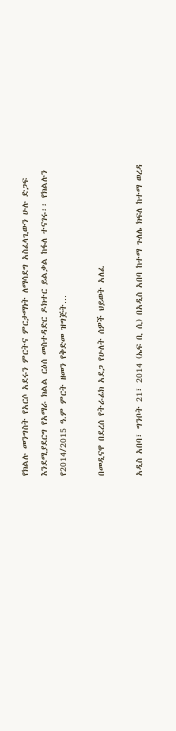የክልሉ መንግስት የአርሶ አደሩን ምርትና ምርታማነት ለማሳደግ አስፈላጊውን ሁሉ ድጋፍ እንደሚያደርግ የአማራ ክልል ርዕሰ መስተዳድር ዶክተር ይልቃል ከፋለ ተናገሩ፡፡ የክልሉን የ2014/2015 ዓ.ም ምርት ዘመን የቅድመ ዝግጅት…

በመዲናዋ በደረሰ የትራፊክ አደጋ የሁለት ሰዎች ህይወት አለፈ

አዲስ አበባ፣ ግንቦት 21፣ 2014 (ኤፍ ቢ ሲ) በአዲስ አበባ ከተማ ጉለሌ ክፍለ ከተማ ወረዳ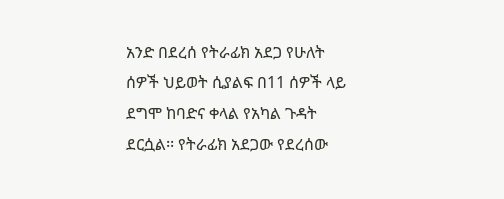አንድ በደረሰ የትራፊክ አደጋ የሁለት ሰዎች ህይወት ሲያልፍ በ11 ሰዎች ላይ ደግሞ ከባድና ቀላል የአካል ጉዳት ደርሷል፡፡ የትራፊክ አደጋው የደረሰው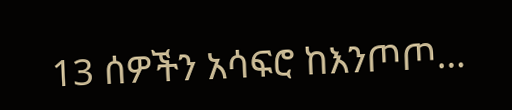13 ሰዎችን አሳፍሮ ከእንጦጦ…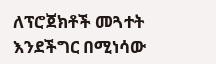ለፕሮጀክቶች መጓተት እንደችግር በሚነሳው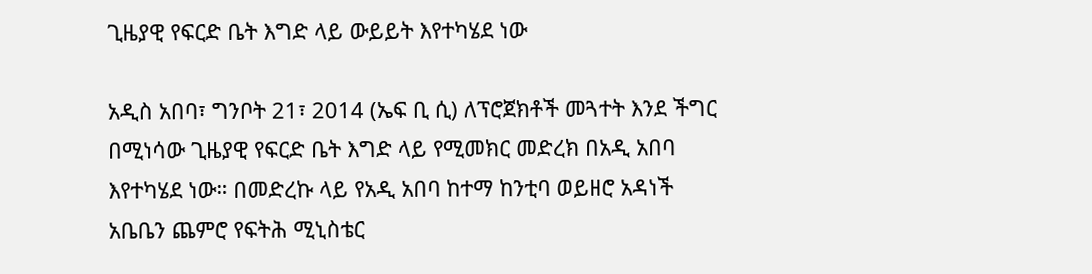ጊዜያዊ የፍርድ ቤት እግድ ላይ ውይይት እየተካሄደ ነው

አዲስ አበባ፣ ግንቦት 21፣ 2014 (ኤፍ ቢ ሲ) ለፕሮጀክቶች መጓተት እንደ ችግር በሚነሳው ጊዜያዊ የፍርድ ቤት እግድ ላይ የሚመክር መድረክ በአዲ አበባ እየተካሄደ ነው። በመድረኩ ላይ የአዲ አበባ ከተማ ከንቲባ ወይዘሮ አዳነች አቤቤን ጨምሮ የፍትሕ ሚኒስቴር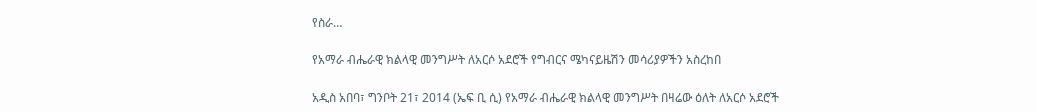የስራ…

የአማራ ብሔራዊ ክልላዊ መንግሥት ለአርሶ አደሮች የግብርና ሜካናይዜሽን መሳሪያዎችን አስረከበ

አዲስ አበባ፣ ግንቦት 21፣ 2014 (ኤፍ ቢ ሲ) የአማራ ብሔራዊ ክልላዊ መንግሥት በዛሬው ዕለት ለአርሶ አደሮች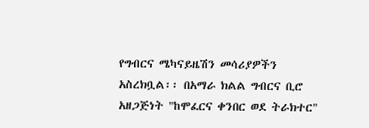የግብርና ሜካናይዜሽን መሳሪያዎችን አስረክቧል፡፡ በአማራ ክልል ግብርና ቢሮ አዘጋጅነት "ከሞፈርና ቀንበር ወደ ትራክተር"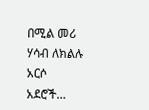በሚል መሪ ሃሳብ ለክልሉ አርሶ አደሮች…